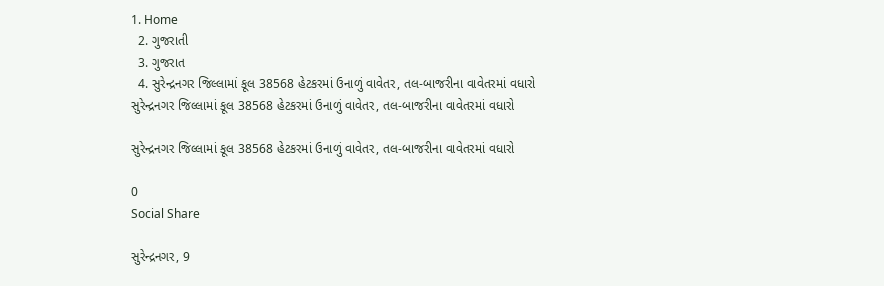1. Home
  2. ગુજરાતી
  3. ગુજરાત
  4. સુરેન્દ્રનગર જિલ્લામાં કૂલ 38568 હેટકરમાં ઉનાળું વાવેતર, તલ-બાજરીના વાવેતરમાં વધારો
સુરેન્દ્રનગર જિલ્લામાં કૂલ 38568 હેટકરમાં ઉનાળું વાવેતર, તલ-બાજરીના વાવેતરમાં વધારો

સુરેન્દ્રનગર જિલ્લામાં કૂલ 38568 હેટકરમાં ઉનાળું વાવેતર, તલ-બાજરીના વાવેતરમાં વધારો

0
Social Share

સુરેન્દ્રનગર, 9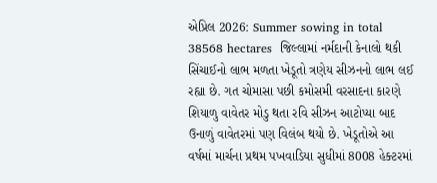એપ્રિલ 2026: Summer sowing in total 38568 hectares  જિલ્લામાં નર્મદાની કેનાલો થકી સિંચાઈનો લાભ મળતા ખેડૂતો ત્રણેય સીઝનનો લાભ લઈ રહ્યા છે. ગત ચોમાસા પછી કમોસમી વરસાદના કારણે શિયાળુ વાવેતર મોડુ થતા રવિ સીઝન આટોપ્યા બાદ ઉનાળું વાવેતરમાં પણ વિલંબ થયો છે. ખેડૂતોએ આ વર્ષમાં માર્ચના પ્રથમ પખવાડિયા સુધીમાં 8008 હેક્ટરમાં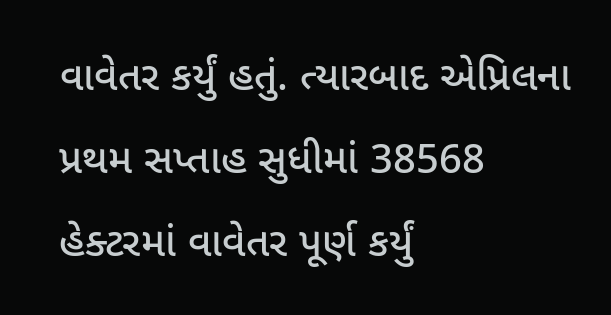વાવેતર કર્યું હતું. ત્યારબાદ એપ્રિલના પ્રથમ સપ્તાહ સુધીમાં 38568 હેક્ટરમાં વાવેતર પૂર્ણ કર્યું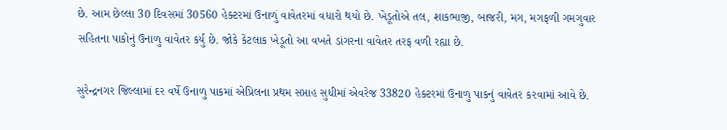છે. આમ છેલ્લા 30 દિવસમાં 30560 હેક્ટરમાં ઉનાળું વાવેતરમાં વધારો થયો છે. ખેડૂતોએ તલ, શાકભાજી, બાજરી, મગ, મગફળી ગમગુવાર સહિતના પાકોનું ઉનાળુ વાવેતર કર્યુ છે. જોકે કેટલાક ખેડૂતો આ વખતે ડાંગરના વાવેતર તરફ વળી રહ્યા છે.

સુરેન્દ્રનગર જિલ્લામાં દર વર્ષે ઉનાળુ પાકમાં એપ્રિલના પ્રથમ સપ્તાહ સુધીમાં એવરેજ 33820 હેક્ટરમાં ઉનાળુ પાકનું વાવેતર કરવામાં આવે છે.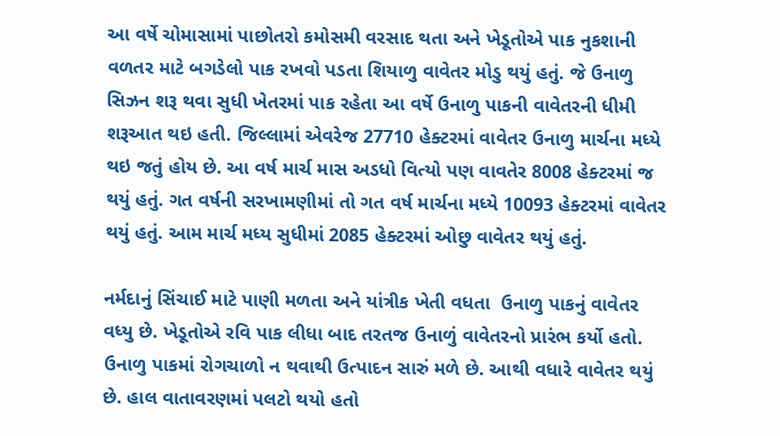આ વર્ષે ચોમાસામાં પાછોતરો કમોસમી વરસાદ થતા અને ખેડૂતોએ પાક નુકશાની વળતર માટે બગડેલો પાક રખવો પડતા શિયાળુ વાવેતર મોડુ થયું હતું. જે ઉનાળુ સિઝન શરૂ થવા સુધી ખેતરમાં પાક રહેતા આ વર્ષે ઉનાળુ પાકની વાવેતરની ધીમી શરૂઆત થઇ હતી. જિલ્લામાં એવરેજ 27710 હેક્ટરમાં વાવેતર ઉનાળુ માર્ચના મધ્યે થઇ જતું હોય છે. આ વર્ષ માર્ચ માસ અડધો વિત્યો પણ વાવતેર 8008 હેક્ટરમાં જ થયું હતું. ગત વર્ષની સરખામણીમાં તો ગત વર્ષ માર્ચના મધ્યે 10093 હેક્ટરમાં વાવેતર થયું હતું. આમ માર્ચ મધ્ય સુધીમાં 2085 હેક્ટરમાં ઓછુ વાવેતર થયું હતું.

નર્મદાનું સિંચાઈ માટે પાણી મળતા અને યાંત્રીક ખેતી વધતા  ઉનાળુ પાકનું વાવેતર વધ્યુ છે. ખેડૂતોએ રવિ પાક લીધા બાદ તરતજ ઉનાળું વાવેતરનો પ્રારંભ કર્યો હતો.  ઉનાળુ પાકમાં રોગચાળો ન થવાથી ઉત્પાદન સારું મળે છે. આથી વધારે વાવેતર થયું છે. હાલ વાતાવરણમાં પલટો થયો હતો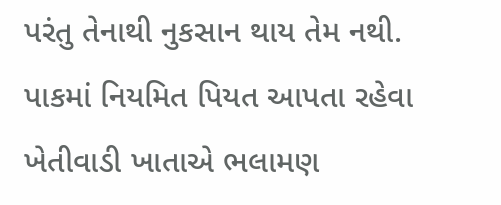પરંતુ તેનાથી નુકસાન થાય તેમ નથી. પાકમાં નિયમિત પિયત આપતા રહેવા ખેતીવાડી ખાતાએ ભલામણ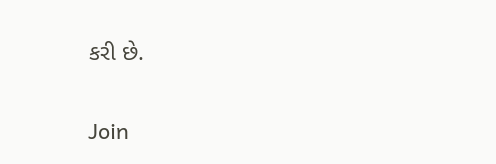કરી છે.

Join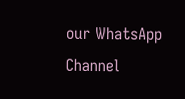our WhatsApp Channel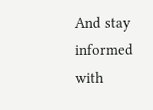And stay informed with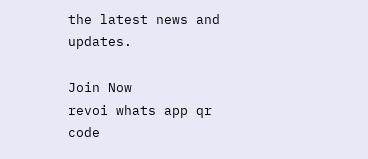the latest news and updates.

Join Now
revoi whats app qr code